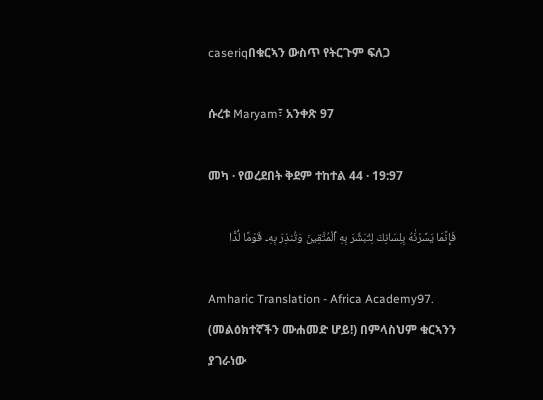caseriqበቁርኣን ውስጥ የትርጉም ፍለጋ

ሱረቱ Maryam፣ አንቀጽ 97

መካ · የወረደበት ቅደም ተከተል 44 · 19:97

فَإِنَّمَا يَسَّرْنَٰهُ بِلِسَانِكَ لِتُبَشِّرَ بِهِ ٱلْمُتَّقِينَ وَتُنذِرَ بِهِۦ قَوْمًا لُّدًّا

Amharic Translation - Africa Academy97. (መልዕክተኛችን ሙሐመድ ሆይ!) በምላስህም ቁርኣንን ያገራነው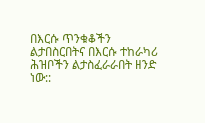በእርሱ ጥንቁቆችን ልታበስርበትና በእርሱ ተከራካሪ ሕዝቦችን ልታስፈራራበት ዘንድ ነው::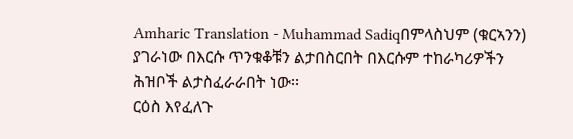Amharic Translation - Muhammad Sadiqበምላስህም (ቁርኣንን) ያገራነው በእርሱ ጥንቁቆቹን ልታበስርበት በእርሱም ተከራካሪዎችን ሕዝቦች ልታስፈራራበት ነው፡፡
ርዕስ እየፈለጉ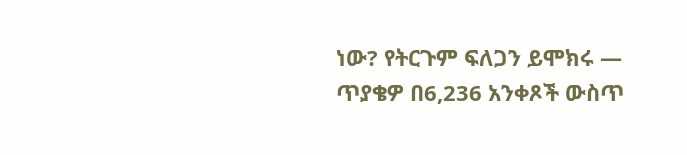ነው? የትርጉም ፍለጋን ይሞክሩ — ጥያቄዎ በ6,236 አንቀጾች ውስጥ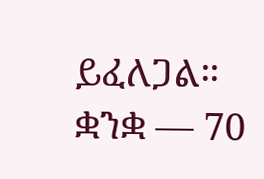ይፈለጋል።
ቋንቋ — 70